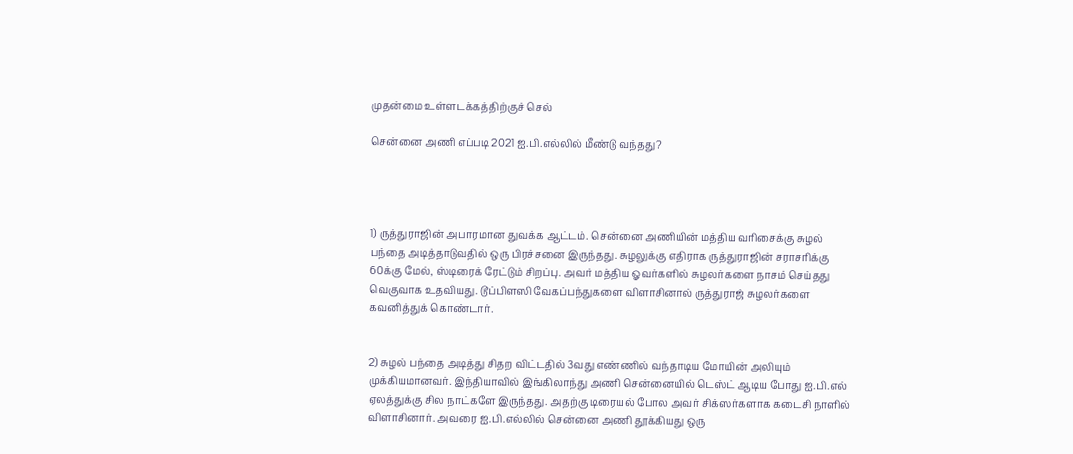முதன்மை உள்ளடக்கத்திற்குச் செல்

சென்னை அணி எப்படி 2021 ஐ.பி.எல்லில் மீண்டு வந்தது?




1) ருத்துராஜின் அபாரமான துவக்க ஆட்டம். சென்னை அணியின் மத்திய வரிசைக்கு சுழல் பந்தை அடித்தாடுவதில் ஒரு பிரச்சனை இருந்தது. சுழலுக்கு எதிராக ருத்துராஜின் சராசரிக்கு 60க்கு மேல், ஸ்டிரைக் ரேட்டும் சிறப்பு. அவர் மத்திய ஓவர்களில் சுழலர்களை நாசம் செய்தது வெகுவாக உதவியது. டூப்பிளஸி வேகப்பந்துகளை விளாசினால் ருத்துராஜ் சுழலர்களை கவனித்துக் கொண்டார்.


2) சுழல் பந்தை அடித்து சிதற விட்டதில் 3வது எண்ணில் வந்தாடிய மோயின் அலியும் முக்கியமானவர். இந்தியாவில் இங்கிலாந்து அணி சென்னையில் டெஸ்ட் ஆடிய போது ஐ.பி.எல் ஏலத்துக்கு சில நாட்களே இருந்தது. அதற்கு டிரையல் போல அவர் சிக்ஸர்களாக கடைசி நாளில் விளாசினார். அவரை ஐ.பி.எல்லில் சென்னை அணி தூக்கியது ஒரு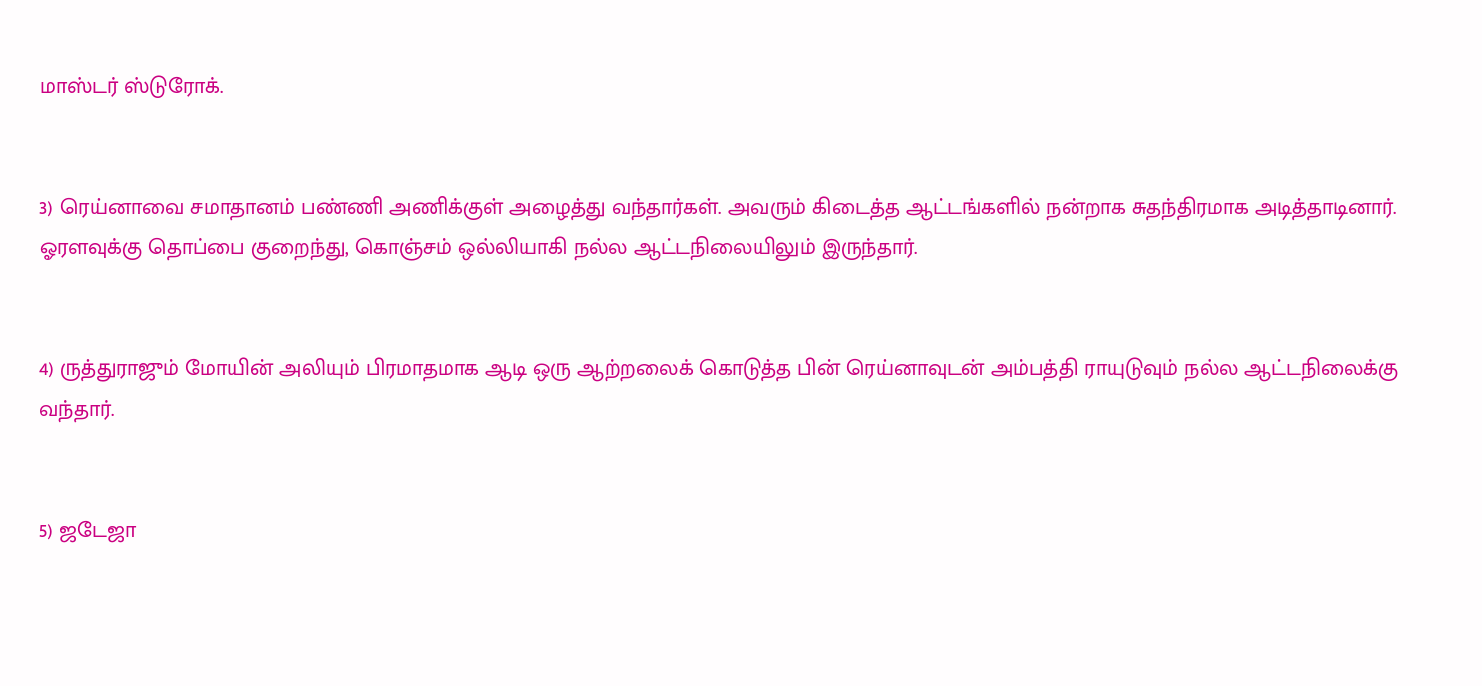மாஸ்டர் ஸ்டுரோக்.


3) ரெய்னாவை சமாதானம் பண்ணி அணிக்குள் அழைத்து வந்தார்கள். அவரும் கிடைத்த ஆட்டங்களில் நன்றாக சுதந்திரமாக அடித்தாடினார். ஓரளவுக்கு தொப்பை குறைந்து, கொஞ்சம் ஒல்லியாகி நல்ல ஆட்டநிலையிலும் இருந்தார்.


4) ருத்துராஜும் மோயின் அலியும் பிரமாதமாக ஆடி ஒரு ஆற்றலைக் கொடுத்த பின் ரெய்னாவுடன் அம்பத்தி ராயுடுவும் நல்ல ஆட்டநிலைக்கு வந்தார்.


5) ஜடேஜா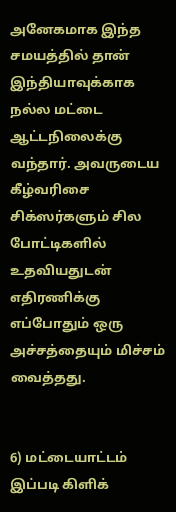அனேகமாக இந்த சமயத்தில் தான் இந்தியாவுக்காக நல்ல மட்டை ஆட்டநிலைக்கு வந்தார். அவருடைய கீழ்வரிசை சிக்ஸர்களும் சில போட்டிகளில் உதவியதுடன் எதிரணிக்கு எப்போதும் ஒரு அச்சத்தையும் மிச்சம் வைத்தது.


6) மட்டையாட்டம் இப்படி கிளிக்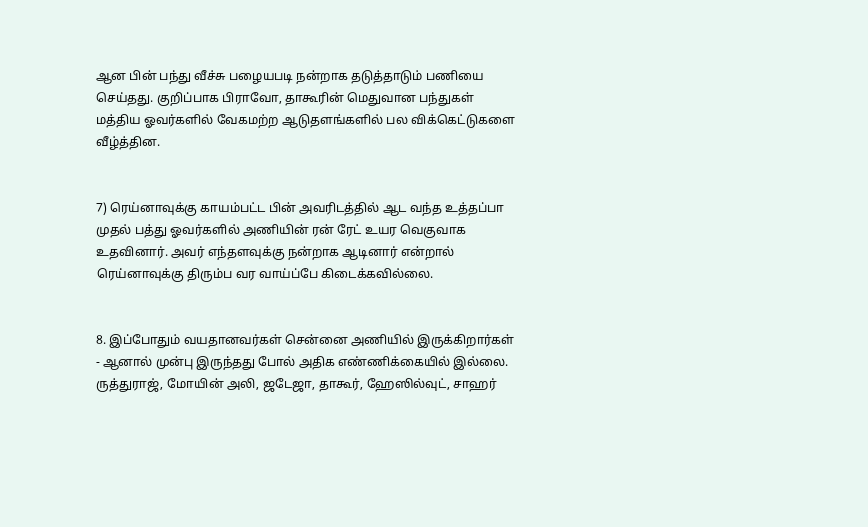ஆன பின் பந்து வீச்சு பழையபடி நன்றாக தடுத்தாடும் பணியை செய்தது. குறிப்பாக பிராவோ, தாகூரின் மெதுவான பந்துகள் மத்திய ஓவர்களில் வேகமற்ற ஆடுதளங்களில் பல விக்கெட்டுகளை வீழ்த்தின.


7) ரெய்னாவுக்கு காயம்பட்ட பின் அவரிடத்தில் ஆட வந்த உத்தப்பா முதல் பத்து ஓவர்களில் அணியின் ரன் ரேட் உயர வெகுவாக உதவினார். அவர் எந்தளவுக்கு நன்றாக ஆடினார் என்றால் ரெய்னாவுக்கு திரும்ப வர வாய்ப்பே கிடைக்கவில்லை.


8. இப்போதும் வயதானவர்கள் சென்னை அணியில் இருக்கிறார்கள் - ஆனால் முன்பு இருந்தது போல் அதிக எண்ணிக்கையில் இல்லை. ருத்துராஜ், மோயின் அலி, ஜடேஜா, தாகூர், ஹேஸில்வுட், சாஹர்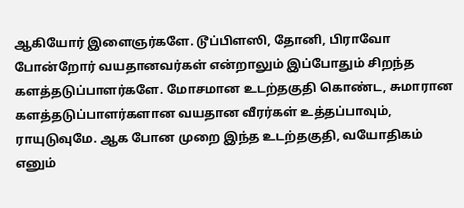ஆகியோர் இளைஞர்களே. டூப்பிளஸி, தோனி, பிராவோ போன்றோர் வயதானவர்கள் என்றாலும் இப்போதும் சிறந்த களத்தடுப்பாளர்களே. மோசமான உடற்தகுதி கொண்ட, சுமாரான களத்தடுப்பாளர்களான வயதான வீரர்கள் உத்தப்பாவும், ராயுடுவுமே. ஆக போன முறை இந்த உடற்தகுதி, வயோதிகம் எனும்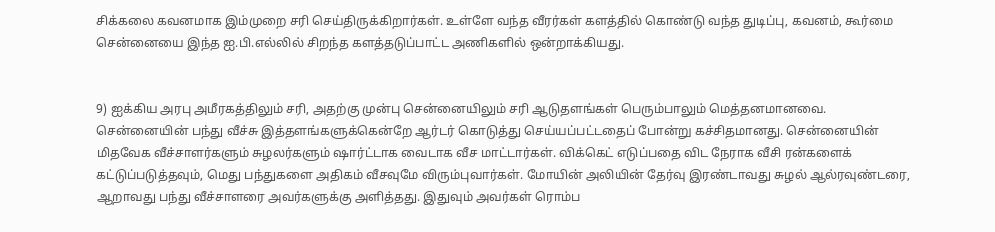சிக்கலை கவனமாக இம்முறை சரி செய்திருக்கிறார்கள். உள்ளே வந்த வீரர்கள் களத்தில் கொண்டு வந்த துடிப்பு, கவனம், கூர்மை சென்னையை இந்த ஐ.பி.எல்லில் சிறந்த களத்தடுப்பாட்ட அணிகளில் ஒன்றாக்கியது.


9) ஐக்கிய அரபு அமீரகத்திலும் சரி, அதற்கு முன்பு சென்னையிலும் சரி ஆடுதளங்கள் பெரும்பாலும் மெத்தனமானவை. சென்னையின் பந்து வீச்சு இத்தளங்களுக்கென்றே ஆர்டர் கொடுத்து செய்யப்பட்டதைப் போன்று கச்சிதமானது. சென்னையின் மிதவேக வீச்சாளர்களும் சுழலர்களும் ஷார்ட்டாக வைடாக வீச மாட்டார்கள். விக்கெட் எடுப்பதை விட நேராக வீசி ரன்களைக் கட்டுப்படுத்தவும், மெது பந்துகளை அதிகம் வீசவுமே விரும்புவார்கள். மோயின் அலியின் தேர்வு இரண்டாவது சுழல் ஆல்ரவுண்டரை, ஆறாவது பந்து வீச்சாளரை அவர்களுக்கு அளித்தது. இதுவும் அவர்கள் ரொம்ப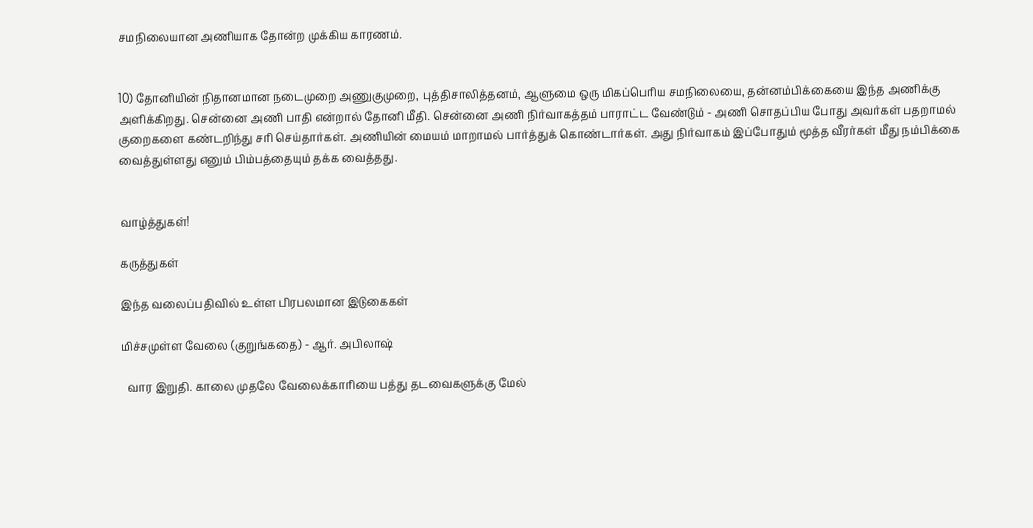சமநிலையான அணியாக தோன்ற முக்கிய காரணம்.


10) தோனியின் நிதானமான நடைமுறை அணுகுமுறை, புத்திசாலித்தனம், ஆளுமை ஒரு மிகப்பெரிய சமநிலையை, தன்னம்பிக்கையை இந்த அணிக்கு அளிக்கிறது. சென்னை அணி பாதி என்றால் தோனி மீதி. சென்னை அணி நிர்வாகத்தம் பாராட்ட வேண்டும் - அணி சொதப்பிய போது அவர்கள் பதறாமல் குறைகளை கண்டறிந்து சரி செய்தார்கள். அணியின் மையம் மாறாமல் பார்த்துக் கொண்டார்கள். அது நிர்வாகம் இப்போதும் மூத்த வீரர்கள் மீது நம்பிக்கை வைத்துள்ளது எனும் பிம்பத்தையும் தக்க வைத்தது.


வாழ்த்துகள்!

கருத்துகள்

இந்த வலைப்பதிவில் உள்ள பிரபலமான இடுகைகள்

மிச்சமுள்ள வேலை (குறுங்கதை) - ஆர். அபிலாஷ்

  வார இறுதி. காலை முதலே வேலைக்காரியை பத்து தடவைகளுக்கு மேல்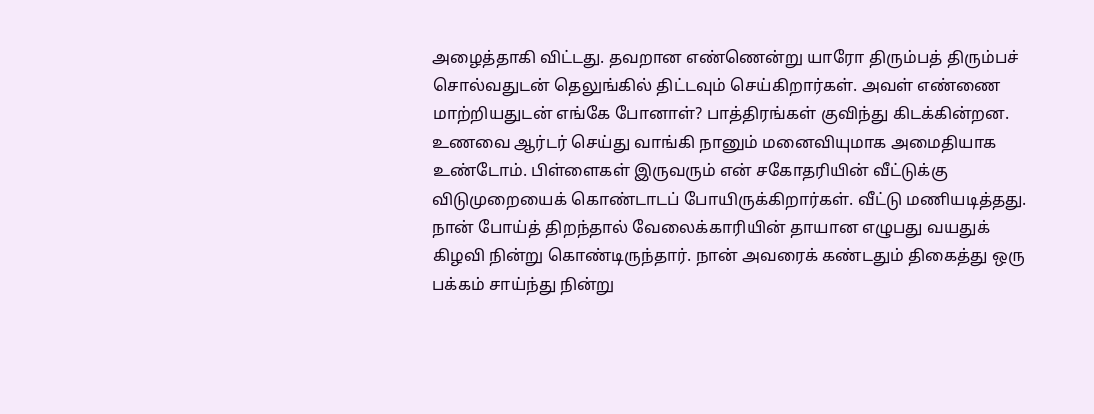அழைத்தாகி விட்டது. தவறான எண்ணென்று யாரோ திரும்பத் திரும்பச் சொல்வதுடன் தெலுங்கில் திட்டவும் செய்கிறார்கள். அவள் எண்ணை மாற்றியதுடன் எங்கே போனாள்? பாத்திரங்கள் குவிந்து கிடக்கின்றன. உணவை ஆர்டர் செய்து வாங்கி நானும் மனைவியுமாக அமைதியாக உண்டோம். பிள்ளைகள் இருவரும் என் சகோதரியின் வீட்டுக்கு விடுமுறையைக் கொண்டாடப் போயிருக்கிறார்கள். வீட்டு மணியடித்தது. நான் போய்த் திறந்தால் வேலைக்காரியின் தாயான எழுபது வயதுக் கிழவி நின்று கொண்டிருந்தார். நான் அவரைக் கண்டதும் திகைத்து ஒரு பக்கம் சாய்ந்து நின்று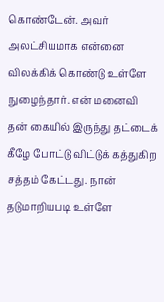கொண்டேன். அவர் அலட்சியமாக என்னை விலக்கிக் கொண்டு உள்ளே நுழைந்தார். என் மனைவி தன் கையில் இருந்து தட்டைக் கீழே போட்டு விட்டுக் கத்துகிற சத்தம் கேட்டது. நான் தடுமாறியபடி உள்ளே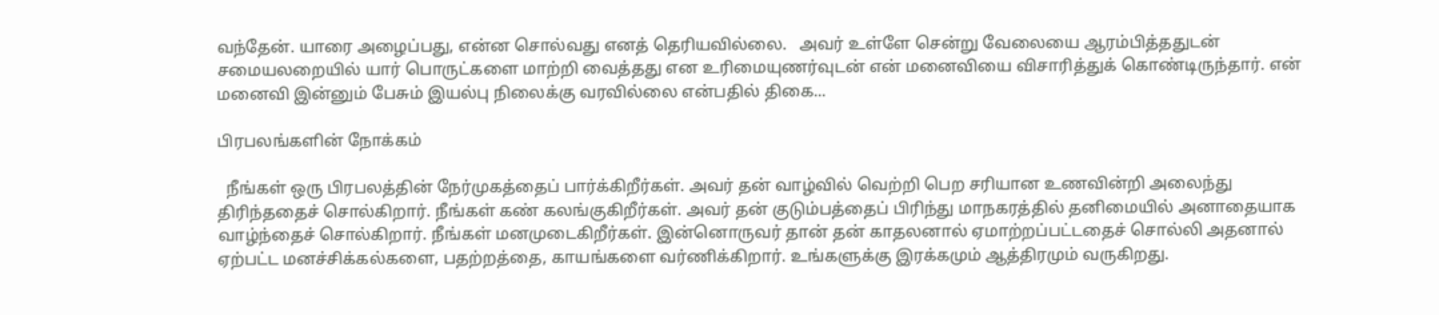வந்தேன். யாரை அழைப்பது, என்ன சொல்வது எனத் தெரியவில்லை.   அவர் உள்ளே சென்று வேலையை ஆரம்பித்ததுடன் சமையலறையில் யார் பொருட்களை மாற்றி வைத்தது என உரிமையுணர்வுடன் என் மனைவியை விசாரித்துக் கொண்டிருந்தார். என் மனைவி இன்னும் பேசும் இயல்பு நிலைக்கு வரவில்லை என்பதில் திகை...

பிரபலங்களின் நோக்கம்

  நீங்கள் ஒரு பிரபலத்தின் நேர்முகத்தைப் பார்க்கிறீர்கள். அவர் தன் வாழ்வில் வெற்றி பெற சரியான உணவின்றி அலைந்து திரிந்ததைச் சொல்கிறார். நீங்கள் கண் கலங்குகிறீர்கள். அவர் தன் குடும்பத்தைப் பிரிந்து மாநகரத்தில் தனிமையில் அனாதையாக வாழ்ந்தைச் சொல்கிறார். நீங்கள் மனமுடைகிறீர்கள். இன்னொருவர் தான் தன் காதலனால் ஏமாற்றப்பட்டதைச் சொல்லி அதனால் ஏற்பட்ட மனச்சிக்கல்களை, பதற்றத்தை, காயங்களை வர்ணிக்கிறார். உங்களுக்கு இரக்கமும் ஆத்திரமும் வருகிறது.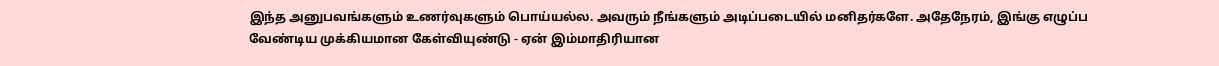இந்த அனுபவங்களும் உணர்வுகளும் பொய்யல்ல. அவரும் நீங்களும் அடிப்படையில் மனிதர்களே. அதேநேரம், இங்கு எழுப்ப வேண்டிய முக்கியமான கேள்வியுண்டு - ஏன் இம்மாதிரியான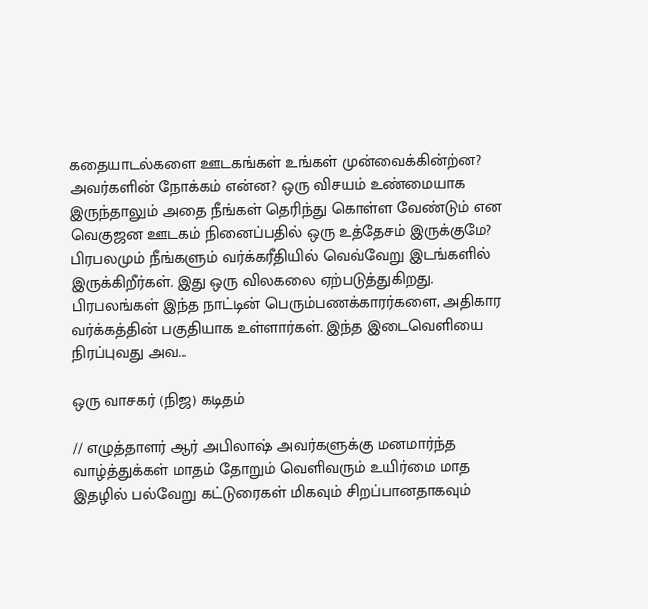கதையாடல்களை ஊடகங்கள் உங்கள் முன்வைக்கின்ற்ன? அவர்களின் நோக்கம் என்ன? ஒரு விசயம் உண்மையாக இருந்தாலும் அதை நீங்கள் தெரிந்து கொள்ள வேண்டும் என வெகுஜன ஊடகம் நினைப்பதில் ஒரு உத்தேசம் இருக்குமே? பிரபலமும் நீங்களும் வர்க்கரீதியில் வெவ்வேறு இடங்களில் இருக்கிறீர்கள். இது ஒரு விலகலை ஏற்படுத்துகிறது. பிரபலங்கள் இந்த நாட்டின் பெரும்பணக்காரர்களை, அதிகார வர்க்கத்தின் பகுதியாக உள்ளார்கள். இந்த இடைவெளியை நிரப்புவது அவ...

ஒரு வாசகர் (நிஜ) கடிதம்

// எழுத்தாளர் ஆர் அபிலாஷ் அவர்களுக்கு மனமார்ந்த வாழ்த்துக்கள் மாதம் தோறும் வெளிவரும் உயிர்மை மாத இதழில் பல்வேறு கட்டுரைகள் மிகவும் சிறப்பானதாகவும்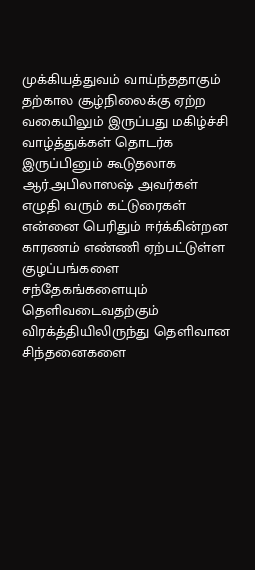முக்கியத்துவம் வாய்ந்ததாகும் தற்கால சூழ்நிலைக்கு ஏற்ற வகையிலும் இருப்பது மகிழ்ச்சி வாழ்த்துக்கள் தொடர்க இருப்பினும் கூடுதலாக ஆர்.அபிலாஸஷ் அவர்கள் எழுதி வரும் கட்டுரைகள் என்னை பெரிதும் ஈர்க்கின்றன காரணம் எண்ணி ஏற்பட்டுள்ள குழப்பங்களை சந்தேகங்களையும் தெளிவடைவதற்கும் விரக்த்தியிலிருந்து தெளிவான சிந்தனைகளை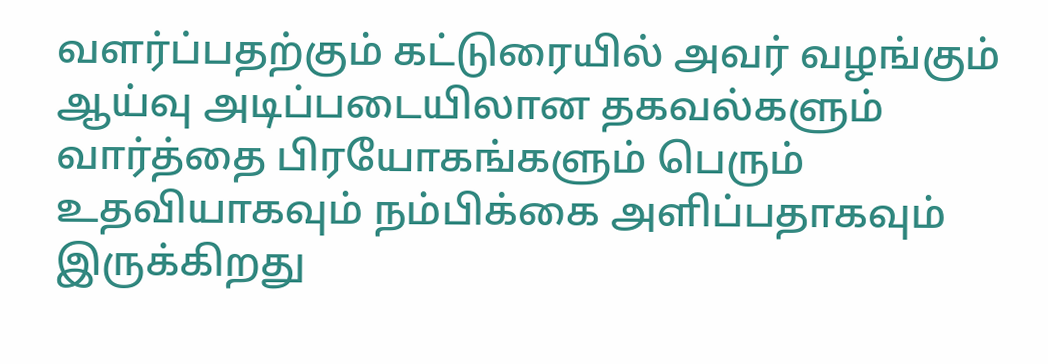வளர்ப்பதற்கும் கட்டுரையில் அவர் வழங்கும் ஆய்வு அடிப்படையிலான தகவல்களும் வார்த்தை பிரயோகங்களும் பெரும் உதவியாகவும் நம்பிக்கை அளிப்பதாகவும் இருக்கிறது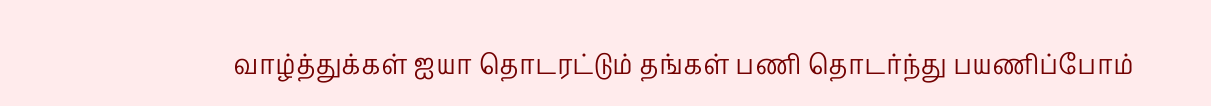வாழ்த்துக்கள் ஐயா தொடரட்டும் தங்கள் பணி தொடர்ந்து பயணிப்போம்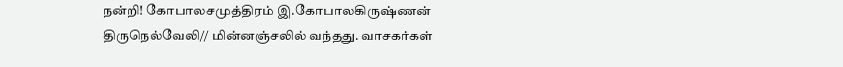நன்றி! கோபாலசமுத்திரம் இ.கோபாலகிருஷ்ணன் திருநெல்வேலி// மின்னஞ்சலில் வந்தது. வாசகர்கள்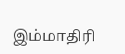இம்மாதிரி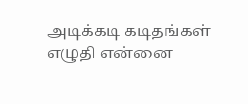அடிக்கடி கடிதங்கள் எழுதி என்னை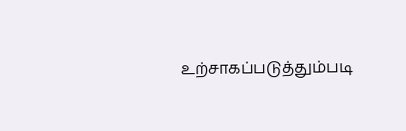உற்சாகப்படுத்தும்படி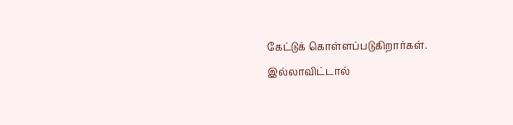கேட்டுக் கொள்ளப்படுகிறார்கள். இல்லாவிட்டால்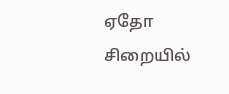ஏதோ சிறையில்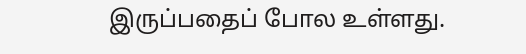இருப்பதைப் போல உள்ளது.